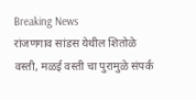Breaking News
रांजणगाव सांडस येथील शितोळे वस्ती, मळई वस्ती चा पुरामुळे संपर्क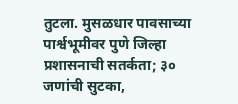तुटला. मुसळधार पावसाच्या पार्श्वभूमीवर पुणे जिल्हा प्रशासनाची सतर्कता; ३० जणांची सुटका,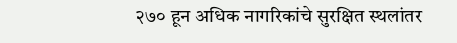२७० हून अधिक नागरिकांचे सुरक्षित स्थलांतर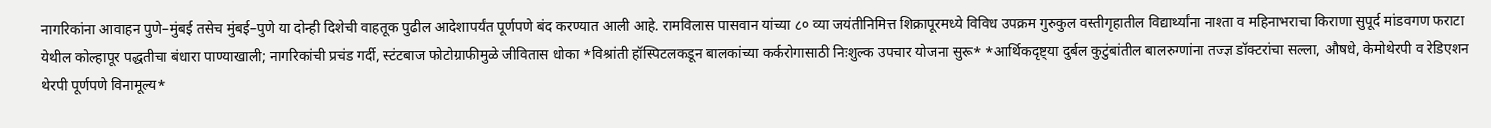नागरिकांना आवाहन पुणे–मुंबई तसेच मुंबई–पुणे या दोन्ही दिशेची वाहतूक पुढील आदेशापर्यंत पूर्णपणे बंद करण्यात आली आहे. रामविलास पासवान यांच्या ८० व्या जयंतीनिमित्त शिक्रापूरमध्ये विविध उपक्रम गुरुकुल वस्तीगृहातील विद्यार्थ्यांना नाश्ता व महिनाभराचा किराणा सुपूर्द मांडवगण फराटा येथील कोल्हापूर पद्धतीचा बंधारा पाण्याखाली; नागरिकांची प्रचंड गर्दी, स्टंटबाज फोटोग्राफीमुळे जीवितास धोका *विश्रांती हॉस्पिटलकडून बालकांच्या कर्करोगासाठी निःशुल्क उपचार योजना सुरू* *आर्थिकदृष्ट्या दुर्बल कुटुंबांतील बालरुग्णांना तज्ज्ञ डॉक्टरांचा सल्ला, औषधे, केमोथेरपी व रेडिएशन थेरपी पूर्णपणे विनामूल्य*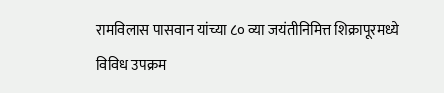रामविलास पासवान यांच्या ८० व्या जयंतीनिमित्त शिक्रापूरमध्ये विविध उपक्रम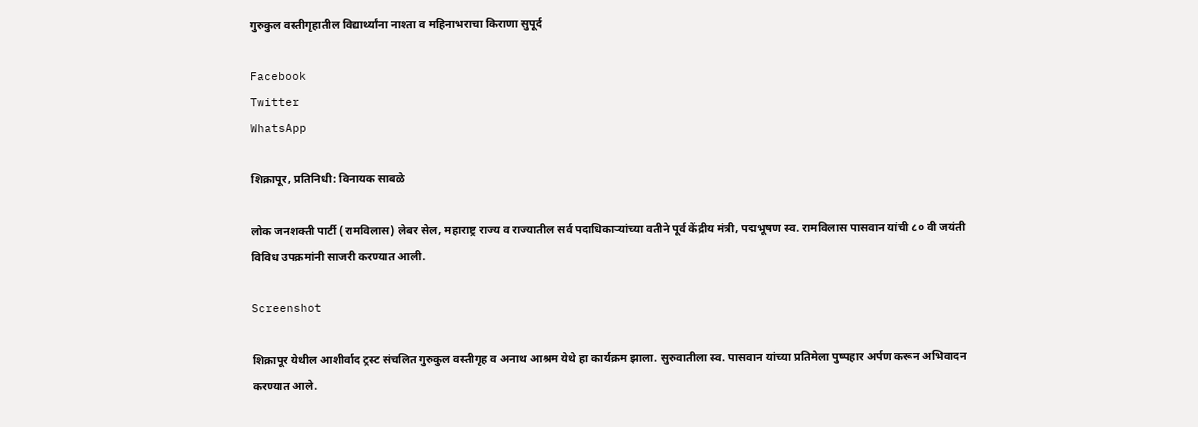गुरुकुल वस्तीगृहातील विद्यार्थ्यांना नाश्ता व महिनाभराचा किराणा सुपूर्द

Facebook
Twitter
WhatsApp

शिक्रापूर, प्रतिनिधी: विनायक साबळे

लोक जनशक्ती पार्टी (रामविलास) लेबर सेल, महाराष्ट्र राज्य व राज्यातील सर्व पदाधिकाऱ्यांच्या वतीने पूर्व केंद्रीय मंत्री, पद्मभूषण स्व. रामविलास पासवान यांची ८० वी जयंती विविध उपक्रमांनी साजरी करण्यात आली.

Screenshot

शिक्रापूर येथील आशीर्वाद ट्रस्ट संचलित गुरुकुल वस्तीगृह व अनाथ आश्रम येथे हा कार्यक्रम झाला. सुरुवातीला स्व. पासवान यांच्या प्रतिमेला पुष्पहार अर्पण करून अभिवादन करण्यात आले.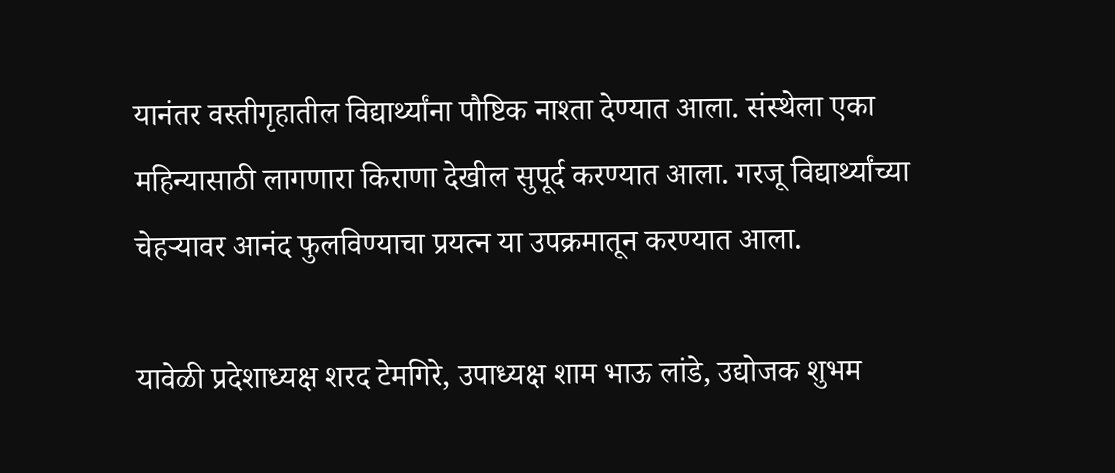यानंतर वस्तीगृहातील विद्यार्थ्यांना पौष्टिक नाश्ता देण्यात आला. संस्थेला एका महिन्यासाठी लागणारा किराणा देखील सुपूर्द करण्यात आला. गरजू विद्यार्थ्यांच्या चेहऱ्यावर आनंद फुलविण्याचा प्रयत्न या उपक्रमातून करण्यात आला.

यावेळी प्रदेशाध्यक्ष शरद टेमगिरे, उपाध्यक्ष शाम भाऊ लांडे, उद्योजक शुभम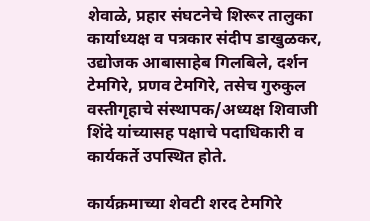शेवाळे, प्रहार संघटनेचे शिरूर तालुका कार्याध्यक्ष व पत्रकार संदीप डाखुळकर, उद्योजक आबासाहेब गिलबिले, दर्शन टेमगिरे, प्रणव टेमगिरे, तसेच गुरुकुल वस्तीगृहाचे संस्थापक/अध्यक्ष शिवाजी शिंदे यांच्यासह पक्षाचे पदाधिकारी व कार्यकर्ते उपस्थित होते.

कार्यक्रमाच्या शेवटी शरद टेमगिरे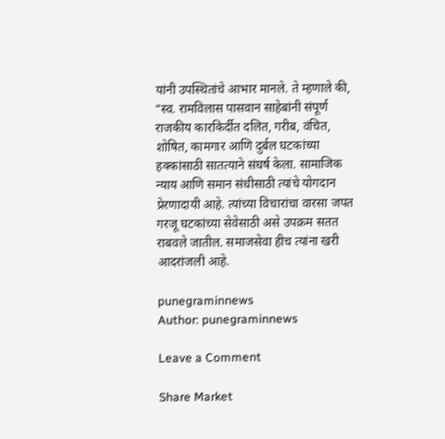यांनी उपस्थितांचे आभार मानले. ते म्हणाले की, “स्व. रामविलास पासवान साहेबांनी संपूर्ण राजकीय कारकिर्दीत दलित, गरीब, वंचित, शोषित, कामगार आणि दुर्बल घटकांच्या हक्कांसाठी सातत्याने संघर्ष केला. सामाजिक न्याय आणि समान संधीसाठी त्यांचे योगदान प्रेरणादायी आहे. त्यांच्या विचारांचा वारसा जपत गरजू घटकांच्या सेवेसाठी असे उपक्रम सतत राबवले जातील. समाजसेवा हीच त्यांना खरी आदरांजली आहे.

punegraminnews
Author: punegraminnews

Leave a Comment

Share Market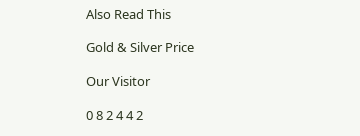Also Read This

Gold & Silver Price

Our Visitor

0 8 2 4 4 2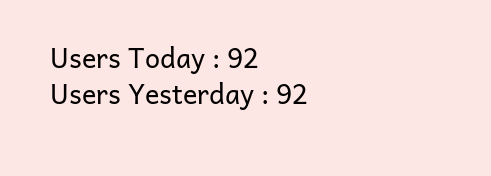Users Today : 92
Users Yesterday : 92